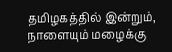தமிழகத்தில் இன்றும், நாளையும் மழைக்கு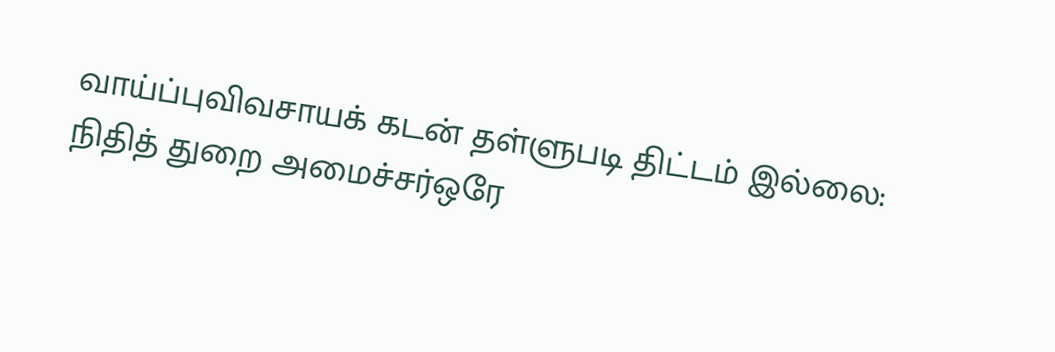வாய்ப்புவிவசாயக் கடன் தள்ளுபடி திட்டம் இல்லை: நிதித் துறை அமைச்சர்ஒரே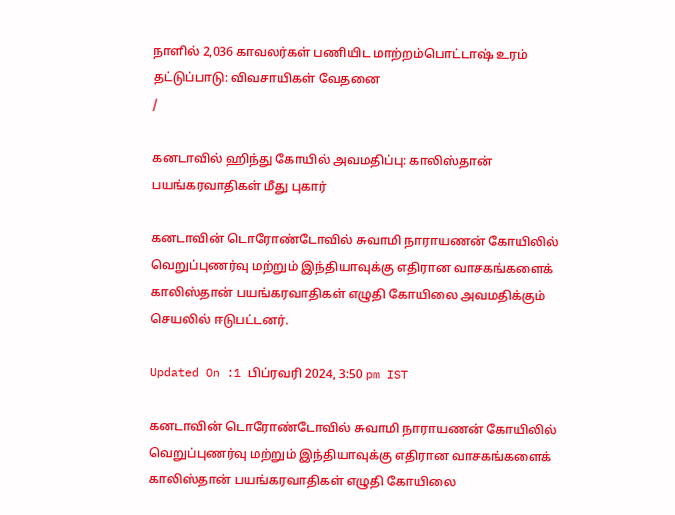நாளில் 2,036 காவலர்கள் பணியிட மாற்றம்பொட்டாஷ் உரம் தட்டுப்பாடு: விவசாயிகள் வேதனை
/

கனடாவில் ஹிந்து கோயில் அவமதிப்பு: காலிஸ்தான் பயங்கரவாதிகள் மீது புகார்

கனடாவின் டொரோண்டோவில் சுவாமி நாராயணன் கோயிலில் வெறுப்புணர்வு மற்றும் இந்தியாவுக்கு எதிரான வாசகங்களைக் காலிஸ்தான் பயங்கரவாதிகள் எழுதி கோயிலை அவமதிக்கும் செயலில் ஈடுபட்டனர்.

Updated On :1 பிப்ரவரி 2024, 3:50 pm IST

கனடாவின் டொரோண்டோவில் சுவாமி நாராயணன் கோயிலில் வெறுப்புணர்வு மற்றும் இந்தியாவுக்கு எதிரான வாசகங்களைக் காலிஸ்தான் பயங்கரவாதிகள் எழுதி கோயிலை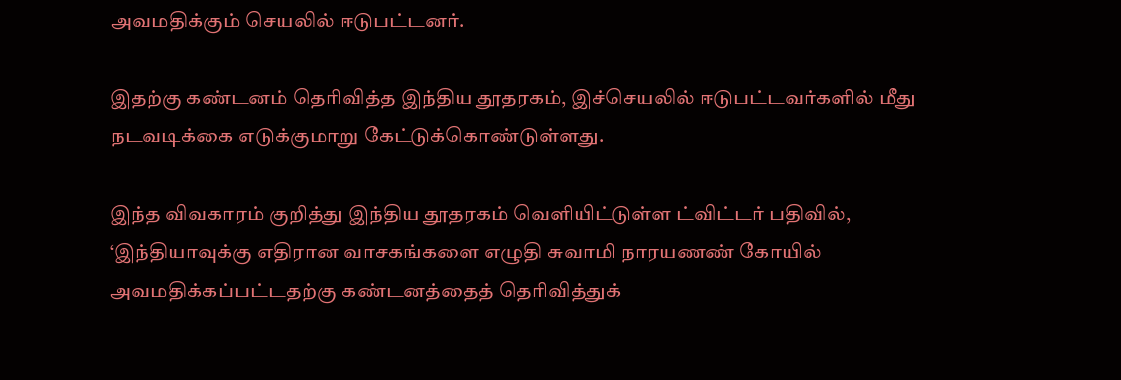அவமதிக்கும் செயலில் ஈடுபட்டனர்.

இதற்கு கண்டனம் தெரிவித்த இந்திய தூதரகம், இச்செயலில் ஈடுபட்டவர்களில் மீது நடவடிக்கை எடுக்குமாறு கேட்டுக்கொண்டுள்ளது.

இந்த விவகாரம் குறித்து இந்திய தூதரகம் வெளியிட்டுள்ள ட்விட்டர் பதிவில், ‘இந்தியாவுக்கு எதிரான வாசகங்களை எழுதி சுவாமி நாரயணண் கோயில் அவமதிக்கப்பட்டதற்கு கண்டனத்தைத் தெரிவித்துக்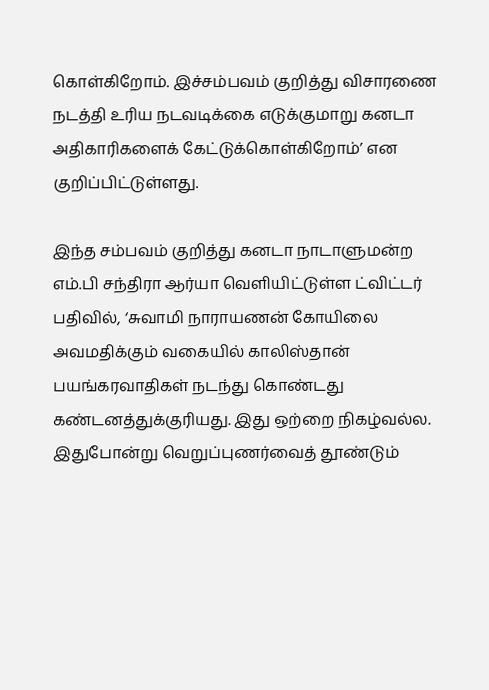கொள்கிறோம். இச்சம்பவம் குறித்து விசாரணை நடத்தி உரிய நடவடிக்கை எடுக்குமாறு கனடா அதிகாரிகளைக் கேட்டுக்கொள்கிறோம்’ என குறிப்பிட்டுள்ளது.

இந்த சம்பவம் குறித்து கனடா நாடாளுமன்ற எம்.பி சந்திரா ஆர்யா வெளியிட்டுள்ள ட்விட்டர் பதிவில், ‘சுவாமி நாராயணன் கோயிலை அவமதிக்கும் வகையில் காலிஸ்தான் பயங்கரவாதிகள் நடந்து கொண்டது கண்டனத்துக்குரியது. இது ஒற்றை நிகழ்வல்ல. இதுபோன்று வெறுப்புணர்வைத் தூண்டும்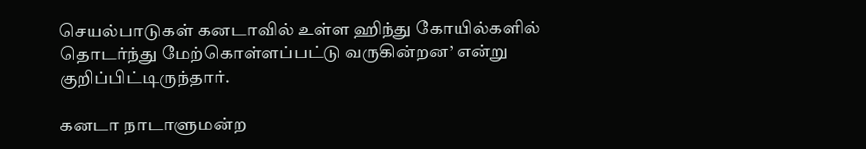செயல்பாடுகள் கனடாவில் உள்ள ஹிந்து கோயில்களில் தொடர்ந்து மேற்கொள்ளப்பட்டு வருகின்றன’ என்று குறிப்பிட்டிருந்தார்.

கனடா நாடாளுமன்ற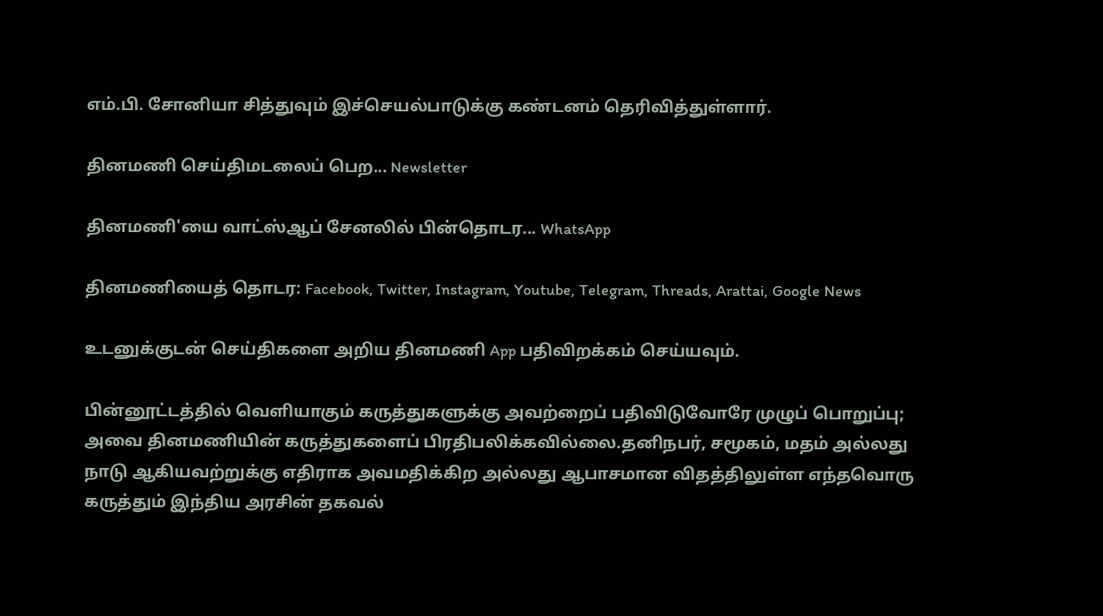எம்.பி. சோனியா சித்துவும் இச்செயல்பாடுக்கு கண்டனம் தெரிவித்துள்ளார்.

தினமணி செய்திமடலைப் பெற... Newsletter

தினமணி'யை வாட்ஸ்ஆப் சேனலில் பின்தொடர... WhatsApp

தினமணியைத் தொடர: Facebook, Twitter, Instagram, Youtube, Telegram, Threads, Arattai, Google News

உடனுக்குடன் செய்திகளை அறிய தினமணி App பதிவிறக்கம் செய்யவும்.

பின்னூட்டத்தில் வெளியாகும் கருத்துகளுக்கு அவற்றைப் பதிவிடுவோரே முழுப் பொறுப்பு; அவை தினமணியின் கருத்துகளைப் பிரதிபலிக்கவில்லை.தனிநபர், சமூகம், மதம் அல்லது நாடு ஆகியவற்றுக்கு எதிராக அவமதிக்கிற அல்லது ஆபாசமான விதத்திலுள்ள எந்தவொரு கருத்தும் இந்திய அரசின் தகவல்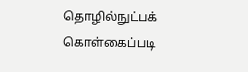தொழில்நுட்பக் கொள்கைப்படி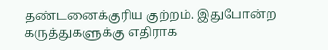தண்டனைக்குரிய குற்றம். இதுபோன்ற கருத்துகளுக்கு எதிராக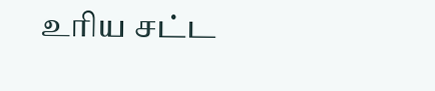உரிய சட்ட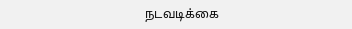நடவடிக்கை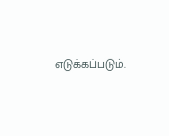எடுக்கப்படும்.